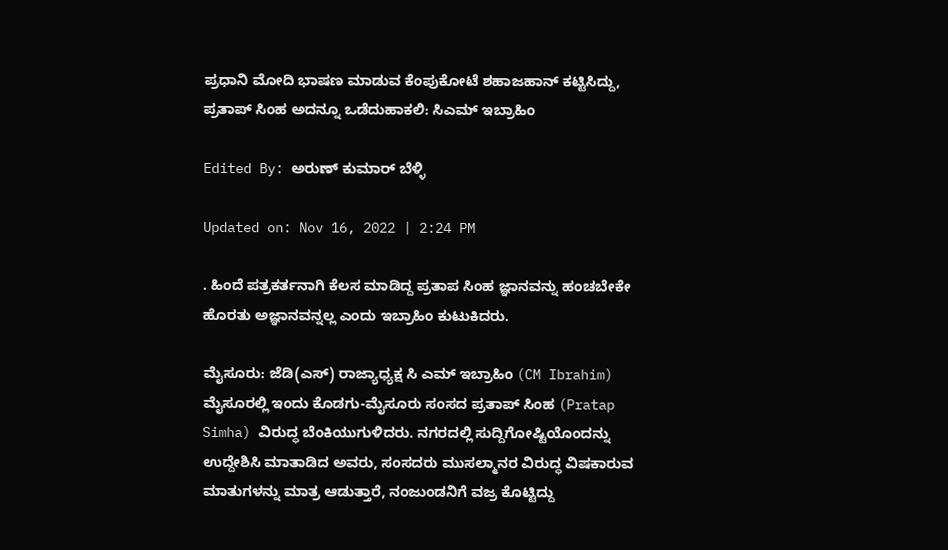ಪ್ರಧಾನಿ ಮೋದಿ ಭಾಷಣ ಮಾಡುವ ಕೆಂಪುಕೋಟೆ ಶಹಾಜಹಾನ್ ಕಟ್ಟಿಸಿದ್ದು, ಪ್ರತಾಪ್ ಸಿಂಹ ಅದನ್ನೂ ಒಡೆದುಹಾಕಲಿ: ಸಿಎಮ್ ಇಬ್ರಾಹಿಂ

Edited By: ಅರುಣ್ ಕುಮಾರ್ ಬೆಳ್ಳಿ

Updated on: Nov 16, 2022 | 2:24 PM

. ಹಿಂದೆ ಪತ್ರಕರ್ತನಾಗಿ ಕೆಲಸ ಮಾಡಿದ್ದ ಪ್ರತಾಪ ಸಿಂಹ ಜ್ಞಾನವನ್ನು ಹಂಚಬೇಕೇ ಹೊರತು ಅಜ್ಞಾನವನ್ನಲ್ಲ ಎಂದು ಇಬ್ರಾಹಿಂ ಕುಟುಕಿದರು.

ಮೈಸೂರು: ಜೆಡಿ(ಎಸ್) ರಾಜ್ಯಾಧ್ಯಕ್ಷ ಸಿ ಎಮ್ ಇಬ್ರಾಹಿಂ (CM Ibrahim) ಮೈಸೂರಲ್ಲಿ ಇಂದು ಕೊಡಗು-ಮೈಸೂರು ಸಂಸದ ಪ್ರತಾಪ್ ಸಿಂಹ (Pratap Simha) ವಿರುದ್ಧ ಬೆಂಕಿಯುಗುಳಿದರು. ನಗರದಲ್ಲಿ ಸುದ್ದಿಗೋಷ್ಟಿಯೊಂದನ್ನು ಉದ್ದೇಶಿಸಿ ಮಾತಾಡಿದ ಅವರು, ಸಂಸದರು ಮುಸಲ್ಮಾನರ ವಿರುದ್ಧ ವಿಷಕಾರುವ ಮಾತುಗಳನ್ನು ಮಾತ್ರ ಆಡುತ್ತಾರೆ, ನಂಜುಂಡನಿಗೆ ವಜ್ರ ಕೊಟ್ಟಿದ್ದು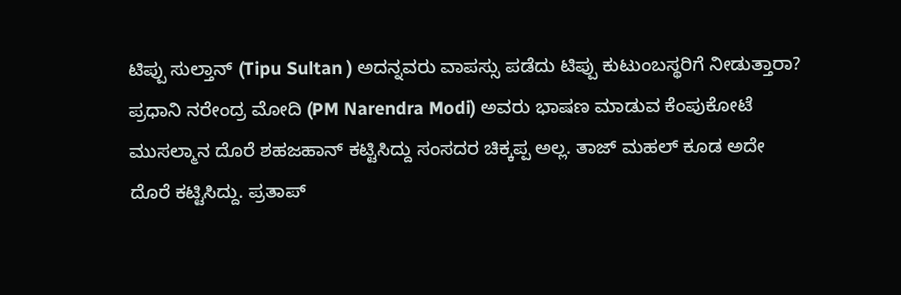ಟಿಪ್ಪು ಸುಲ್ತಾನ್ (Tipu Sultan ) ಅದನ್ನವರು ವಾಪಸ್ಸು ಪಡೆದು ಟಿಪ್ಪು ಕುಟುಂಬಸ್ಥರಿಗೆ ನೀಡುತ್ತಾರಾ? ಪ್ರಧಾನಿ ನರೇಂದ್ರ ಮೋದಿ (PM Narendra Modi) ಅವರು ಭಾಷಣ ಮಾಡುವ ಕೆಂಪುಕೋಟೆ ಮುಸಲ್ಮಾನ ದೊರೆ ಶಹಜಹಾನ್ ಕಟ್ಟಿಸಿದ್ದು ಸಂಸದರ ಚಿಕ್ಕಪ್ಪ ಅಲ್ಲ. ತಾಜ್ ಮಹಲ್ ಕೂಡ ಅದೇ ದೊರೆ ಕಟ್ಟಿಸಿದ್ದು. ಪ್ರತಾಪ್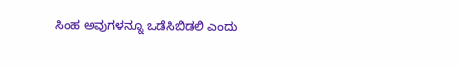ಸಿಂಹ ಅವುಗಳನ್ನೂ ಒಡೆಸಿಬಿಡಲಿ ಎಂದು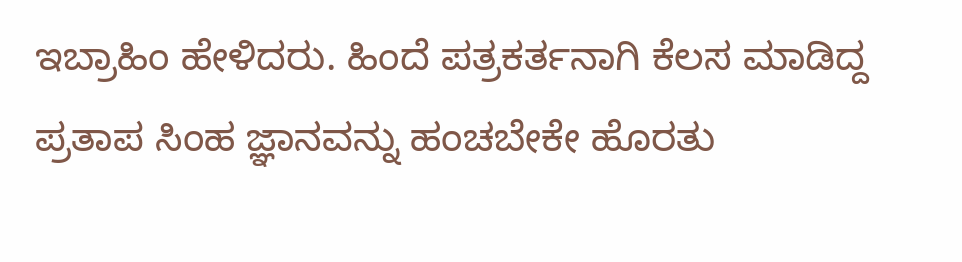ಇಬ್ರಾಹಿಂ ಹೇಳಿದರು. ಹಿಂದೆ ಪತ್ರಕರ್ತನಾಗಿ ಕೆಲಸ ಮಾಡಿದ್ದ ಪ್ರತಾಪ ಸಿಂಹ ಜ್ಞಾನವನ್ನು ಹಂಚಬೇಕೇ ಹೊರತು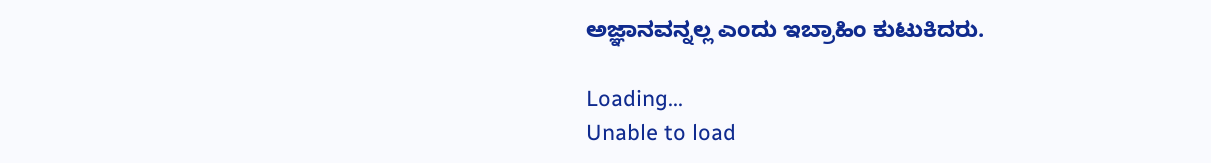ಅಜ್ಞಾನವನ್ನಲ್ಲ ಎಂದು ಇಬ್ರಾಹಿಂ ಕುಟುಕಿದರು.

Loading...
Unable to load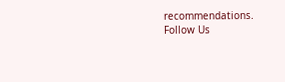recommendations.
Follow Us